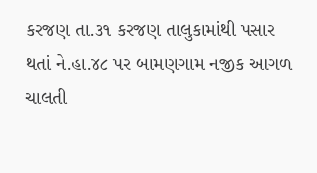કરજણ તા.૩૧ કરજણ તાલુકામાંથી પસાર થતાં ને.હા.૪૮ પર બામણગામ નજીક આગળ ચાલતી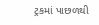ટ્રકમાં પાછળથી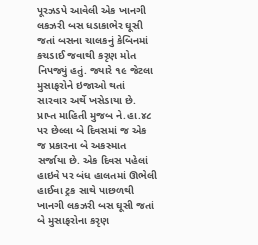પૂરઝડપે આવેલી એક ખાનગી લકઝરી બસ ધડાકાભેર ઘૂસી જતાં બસના ચાલકનું કેબિનમાં કચડાઈ જવાથી કરૃણ મોત નિપજ્યું હતું. જ્યારે ૧૯ જેટલા મુસાફરોને ઇજાઓ થતાં સારવાર અર્થે ખસેડાયા છે.
પ્રાપ્ત માહિતી મુજબ ને.હા.૪૮ પર છેલ્લા બે દિવસમાં જ એક જ પ્રકારના બે અકસ્માત સર્જાયા છે. એક દિવસ પહેલાં હાઇવે પર બંધ હાલતમાં ઊભેલી હાઈવા ટ્રક સાથે પાછળથી ખાનગી લકઝરી બસ ઘૂસી જતાં બે મુસાફરોના કરૃણ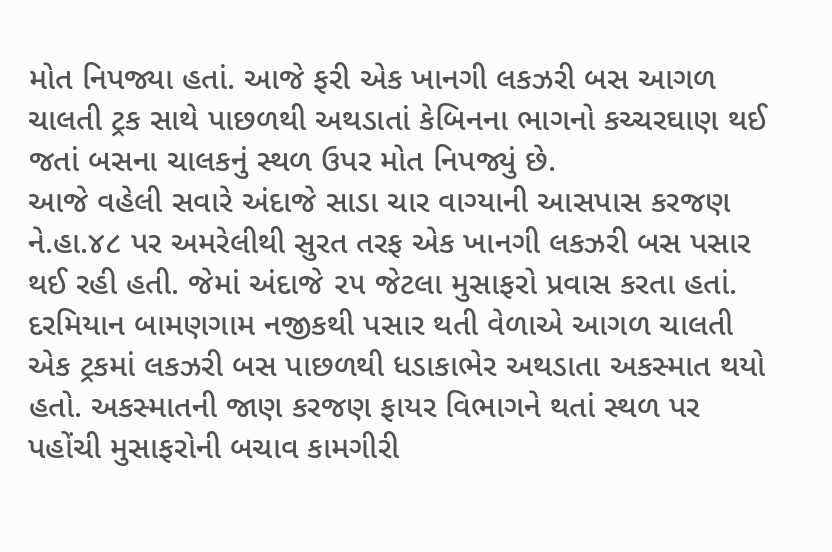મોત નિપજ્યા હતાં. આજે ફરી એક ખાનગી લકઝરી બસ આગળ ચાલતી ટ્રક સાથે પાછળથી અથડાતાં કેબિનના ભાગનો કચ્ચરઘાણ થઈ જતાં બસના ચાલકનું સ્થળ ઉપર મોત નિપજ્યું છે.
આજે વહેલી સવારે અંદાજે સાડા ચાર વાગ્યાની આસપાસ કરજણ ને.હા.૪૮ પર અમરેલીથી સુરત તરફ એક ખાનગી લકઝરી બસ પસાર થઈ રહી હતી. જેમાં અંદાજે ૨૫ જેટલા મુસાફરો પ્રવાસ કરતા હતાં. દરમિયાન બામણગામ નજીકથી પસાર થતી વેળાએ આગળ ચાલતી એક ટ્રકમાં લકઝરી બસ પાછળથી ધડાકાભેર અથડાતા અકસ્માત થયો હતો. અકસ્માતની જાણ કરજણ ફાયર વિભાગને થતાં સ્થળ પર પહોંચી મુસાફરોની બચાવ કામગીરી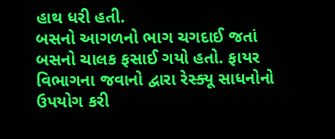હાથ ધરી હતી.
બસનો આગળનો ભાગ ચગદાઈ જતાં બસનો ચાલક ફસાઈ ગયો હતો. ફાયર વિભાગના જવાનો દ્વારા રેસ્ક્યૂ સાધનોનો ઉપયોગ કરી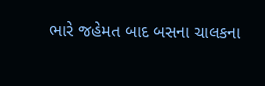ભારે જહેમત બાદ બસના ચાલકના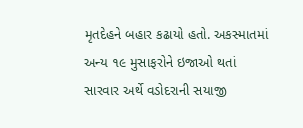મૃતદેહને બહાર કઢાયો હતો. અકસ્માતમાં અન્ય ૧૯ મુસાફરોને ઇજાઓ થતાં સારવાર અર્થે વડોદરાની સયાજી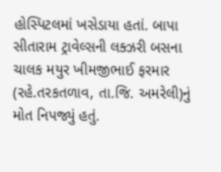હોસ્પિટલમાં ખસેડાયા હતાં. બાપા સીતારામ ટ્રાવેલ્સની લક્ઝરી બસના ચાલક મયુર ખીમજીભાઈ ફરમાર (રહે.તરકતળાવ, તા.જિ. અમરેલી)નું મોત નિપજ્યું હતું.